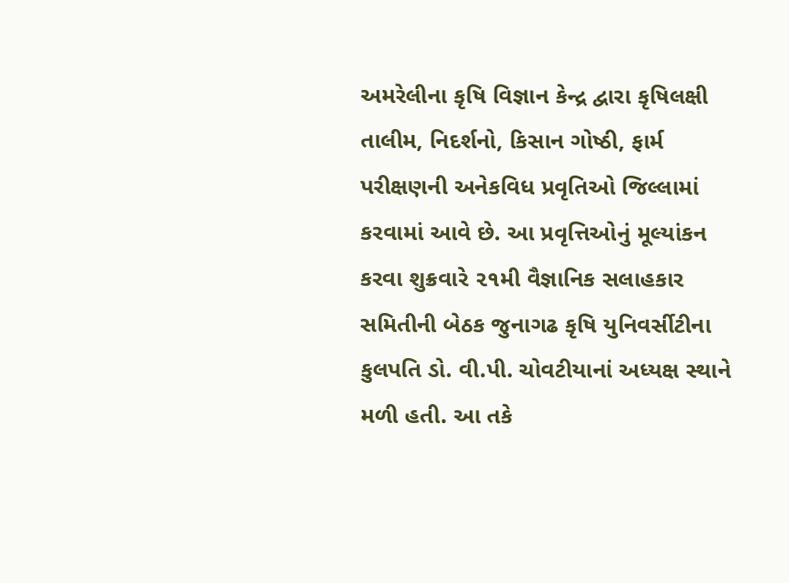અમરેલીના કૃષિ વિજ્ઞાન કેન્દ્ર દ્વારા કૃષિલક્ષી તાલીમ, નિદર્શનો, કિસાન ગોષ્ઠી, ફાર્મ પરીક્ષણની અનેકવિધ પ્રવૃતિઓ જિલ્લામાં કરવામાં આવે છે. આ પ્રવૃત્તિઓનું મૂલ્યાંકન કરવા શુક્રવારે ૨૧મી વૈજ્ઞાનિક સલાહકાર સમિતીની બેઠક જુનાગઢ કૃષિ યુનિવર્સીટીના કુલપતિ ડો. વી.પી. ચોવટીયાનાં અધ્યક્ષ સ્થાને મળી હતી. આ તકે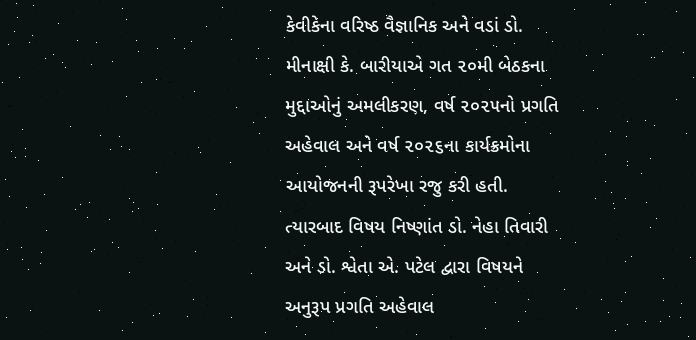કેવીકેના વરિષ્ઠ વૈજ્ઞાનિક અને વડાં ડો. મીનાક્ષી કે. બારીયાએ ગત ૨૦મી બેઠકના મુદ્દાઓનું અમલીકરણ, વર્ષ ૨૦૨૫નો પ્રગતિ અહેવાલ અને વર્ષ ૨૦૨૬ના કાર્યક્રમોના આયોજનની રૂપરેખા રજુ કરી હતી. ત્યારબાદ વિષય નિષ્ણાંત ડો. નેહા તિવારી અને ડો. શ્વેતા એ. પટેલ દ્વારા વિષયને અનુરૂપ પ્રગતિ અહેવાલ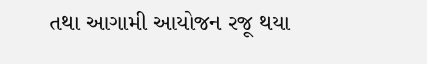તથા આગામી આયોજન રજૂ થયા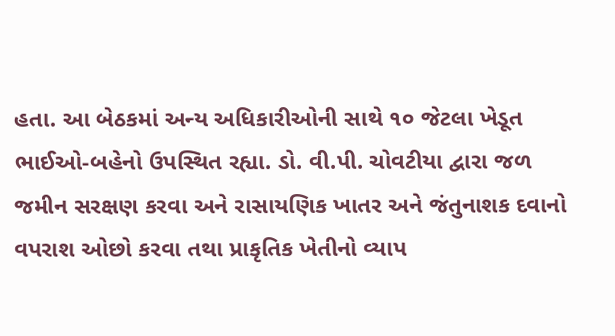હતા. આ બેઠકમાં અન્ય અધિકારીઓની સાથે ૧૦ જેટલા ખેડૂત ભાઈઓ-બહેનો ઉપસ્થિત રહ્યા. ડો. વી.પી. ચોવટીયા દ્વારા જળ જમીન સરક્ષણ કરવા અને રાસાયણિક ખાતર અને જંતુનાશક દવાનો વપરાશ ઓછો કરવા તથા પ્રાકૃતિક ખેતીનો વ્યાપ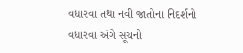વધારવા તથા નવી જાતોના નિદર્શનો વધારવા અંગે સૂચનો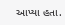આપ્યા હતા.